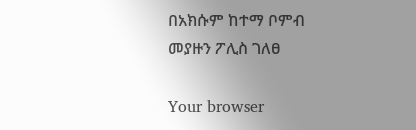በአክሱም ከተማ ቦምብ መያዙን ፖሊስ ገለፀ

Your browser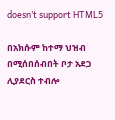doesn’t support HTML5

በአክሱም ከተማ ህዝብ በሚሰበሰብበት ቦታ አደጋ ሊያደርስ ተብሎ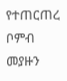የተጠርጠረ ቦምብ መያዙን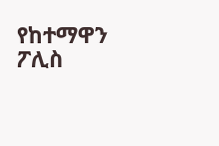የከተማዋን ፖሊስ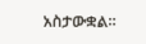አስታውቋል።